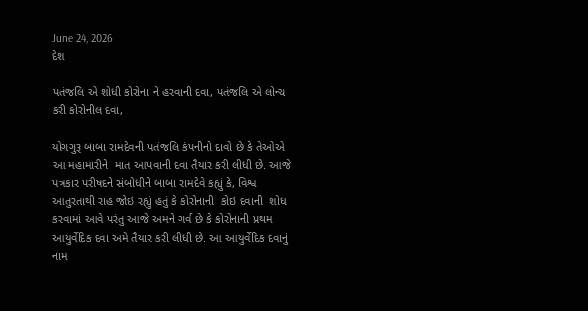June 24, 2026
દેશ

પતંજલિ એ શોધી કોરોના ને હરવાની દવા, પતંજલિ એ લોન્ચ કરી કોરોનીલ દવા,

યોગગુરૂ બાબા રામદેવની પતંજલિ કંપનીનો દાવો છે કે તેઓએ આ મહામારીને  માત આપવાની દવા તૈયાર કરી લીધી છે. આજે પત્રકાર પરીષદને સંબોધીને બાબા રામદેવે કહ્યું કે, વિશ્વ આતુરતાથી રાહ જોઇ રહ્યું હતું કે કોરોનાની  કોઇ દવાની  શોધ કરવામાં આવે પરંતુ આજે અમને ગર્વ છે કે કોરોનાની પ્રથમ આયુર્વેદિક દવા અમે તૈયાર કરી લીધી છે. આ આયુર્વેદિક દવાનું નામ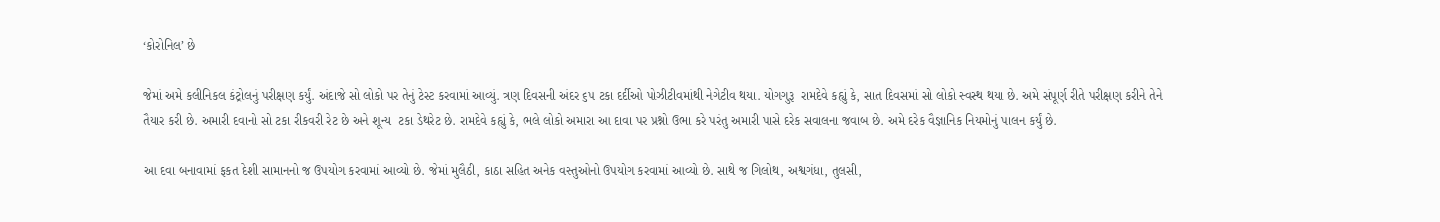‘કોરોનિલ’ છે

જેમાં અમે કલીનિકલ કંટ્રોલનું પરીક્ષણ કર્યું. અંદાજે સો લોકો પર તેનું ટેસ્ટ કરવામાં આવ્યું. ત્રણ દિવસની અંદર ૬૫ ટકા દર્દીઓ પોઝીટીવમાંથી નેગેટીવ થયા. યોગગુરૂ  રામદેવે કહ્યું કે, સાત દિવસમાં સો લોકો સ્વસ્થ થયા છે. અમે સંપૂર્ણ રીતે પરીક્ષણ કરીને તેને તૈયાર કરી છે. અમારી દવાનો સો ટકા રીકવરી રેટ છે અને શૂન્ય  ટકા ડેથરેટ છે. રામદેવે કહ્યું કે, ભલે લોકો અમારા આ દાવા પર પ્રશ્નો ઉભા કરે પરંતુ અમારી પાસે દરેક સવાલના જવાબ છે. અમે દરેક વૈજ્ઞાનિક નિયમોનું પાલન કર્યું છે.

આ દવા બનાવામાં ફકત દેશી સામાનનો જ ઉપયોગ કરવામાં આવ્યો છે. જેમાં મુલૈઠી, કાઠા સહિત અનેક વસ્તુઓનો ઉપયોગ કરવામાં આવ્યો છે. સાથે જ ગિલોથ, અશ્વગંધા, તુલસી,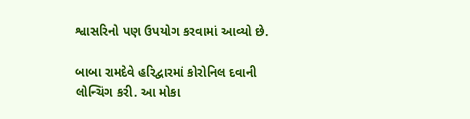શ્વાસરિનો પણ ઉપયોગ કરવામાં આવ્યો છે.

બાબા રામદેવે હરિદ્વારમાં કોરોનિલ દવાની લોન્ચિંગ કરી. આ મોકા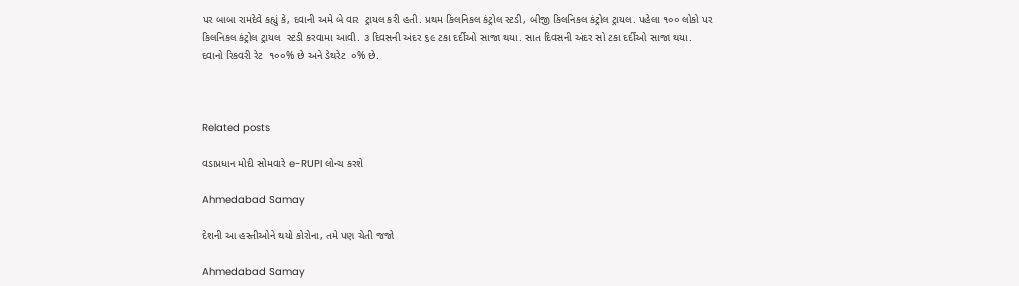પર બાબા રામદેવે કહ્યું કે, દવાની અમે બે વાર  ટ્રાયલ કરી હતી. પ્રથમ કિલનિકલ કંટ્રોલ સ્ટડી, બીજી કિલનિકલ કંટ્રોલ ટ્રાયલ. પહેલા ૧૦૦ લોકો પર કિલનિકલ કંટ્રોલ ટ્રાયલ  સ્ટડી કરવામા આવી. ૩ દિવસની અંદર ૬૯ ટકા દર્દીઓ સાજા થયા. સાત દિવસની અંદર સો ટકા દર્દીઓ સાજા થયા. દવાનો રિકવરી રેટ  ૧૦૦% છે અને ડેથરેટ  ૦% છે.



Related posts

વડાપ્રધાન મોદી સોમવારે e-RUPI લોન્ચ કરશે

Ahmedabad Samay

દેશની આ હસ્તીઓને થયો કોરોના, તમે પણ ચેતી જજો

Ahmedabad Samay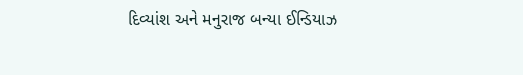દિવ્યાંશ અને મનુરાજ બન્યા ઈન્‍ડિયાઝ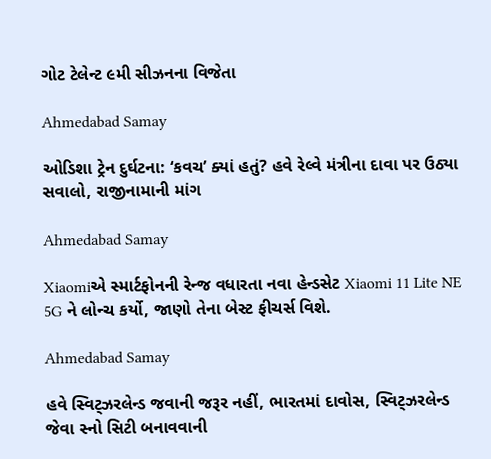ગોટ ટેલેન્‍ટ ૯મી સીઝનના વિજેતા

Ahmedabad Samay

ઓડિશા ટ્રેન દુર્ઘટના: ‘કવચ’ ક્યાં હતું? હવે રેલ્વે મંત્રીના દાવા પર ઉઠ્યા સવાલો, રાજીનામાની માંગ

Ahmedabad Samay

Xiaomiએ સ્માર્ટફોનની રેન્જ વધારતા નવા હેન્ડસેટ Xiaomi 11 Lite NE 5G ને લોન્ચ કર્યો, જાણો તેના બેસ્ટ ફીચર્સ વિશે.

Ahmedabad Samay

હવે સ્વિટ્ઝરલેન્ડ જવાની જરૂર નહીં, ભારતમાં દાવોસ, સ્વિટ્ઝરલેન્ડ જેવા સ્નો સિટી બનાવવાની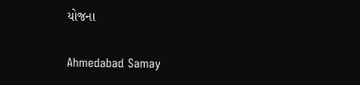યોજના

Ahmedabad Samay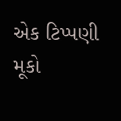એક ટિપ્પણી મૂકો